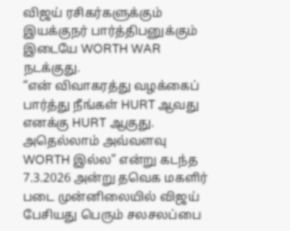விஜய் ரசிகர்களுக்கும் இயக்குநர் பார்த்திபனுக்கும் இடையே WORTH WAR நடக்குது.
“என் விவாகரத்து வழக்கைப் பார்த்து நீங்கள் HURT ஆவது எனக்கு HURT ஆகுது. அதெல்லாம் அவ்வளவு WORTH இல்ல” என்று கடந்த 7.3.2026 அன்று தவெக மகளிர் படை முன்னிலையில் விஜய் பேசியது பெரும் சலசலப்பை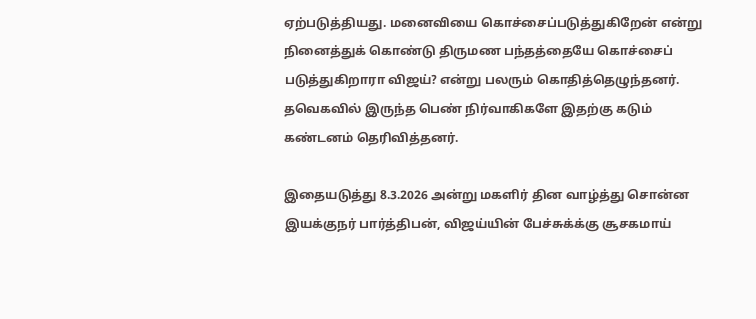ஏற்படுத்தியது. மனைவியை கொச்சைப்படுத்துகிறேன் என்று நினைத்துக் கொண்டு திருமண பந்தத்தையே கொச்சைப் படுத்துகிறாரா விஜய்? என்று பலரும் கொதித்தெழுந்தனர். தவெகவில் இருந்த பெண் நிர்வாகிகளே இதற்கு கடும் கண்டனம் தெரிவித்தனர்.

இதையடுத்து 8.3.2026 அன்று மகளிர் தின வாழ்த்து சொன்ன இயக்குநர் பார்த்திபன், விஜய்யின் பேச்சுக்க்கு சூசகமாய்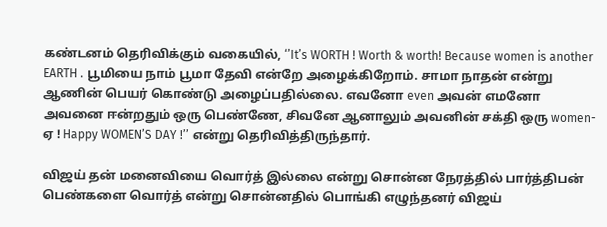கண்டனம் தெரிவிக்கும் வகையில், ‘’It’s WORTH ! Worth & worth! Because women is another EARTH . பூமியை நாம் பூமா தேவி என்றே அழைக்கிறோம். சாமா நாதன் என்று ஆணின் பெயர் கொண்டு அழைப்பதில்லை. எவனோ even அவன் எமனோ அவனை ஈன்றதும் ஒரு பெண்ணே, சிவனே ஆனாலும் அவனின் சக்தி ஒரு women-ஏ ! Happy WOMEN’S DAY !’’ என்று தெரிவித்திருந்தார்.

விஜய் தன் மனைவியை வொர்த் இல்லை என்று சொன்ன நேரத்தில் பார்த்திபன் பெண்களை வொர்த் என்று சொன்னதில் பொங்கி எழுந்தனர் விஜய்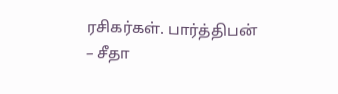ரசிகர்கள். பார்த்திபன் – சீதா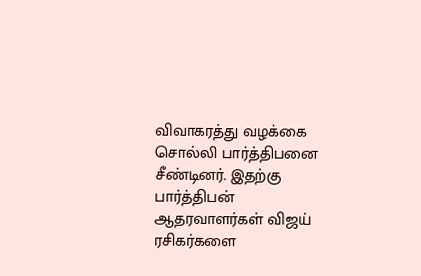விவாகரத்து வழக்கை சொல்லி பார்த்திபனை சீண்டினர். இதற்கு பார்த்திபன் ஆதரவாளர்கள் விஜய் ரசிகர்களை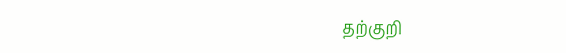தற்குறி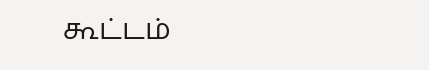கூட்டம்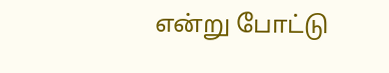என்று போட்டு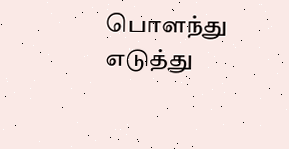பொளந்து எடுத்து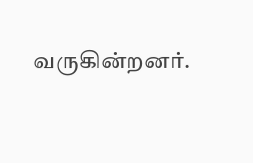வருகின்றனர்.